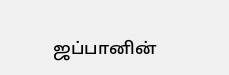ஜப்பானின்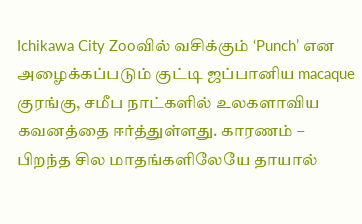Ichikawa City Zooவில் வசிக்கும் ‘Punch’ என அழைக்கப்படும் குட்டி ஜப்பானிய macaque குரங்கு, சமீப நாட்களில் உலகளாவிய கவனத்தை ஈர்த்துள்ளது. காரணம் – பிறந்த சில மாதங்களிலேயே தாயால்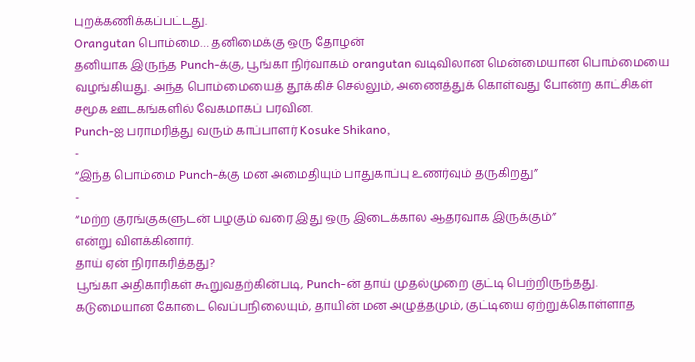புறக்கணிக்கப்பட்டது.
Orangutan பொம்மை… தனிமைக்கு ஒரு தோழன்
தனியாக இருந்த Punch-க்கு, பூங்கா நிர்வாகம் orangutan வடிவிலான மென்மையான பொம்மையை வழங்கியது. அந்த பொம்மையைத் தூக்கிச் செல்லும், அணைத்துக் கொள்வது போன்ற காட்சிகள் சமூக ஊடகங்களில் வேகமாகப் பரவின.
Punch-ஐ பராமரித்து வரும் காப்பாளர் Kosuke Shikano,
-
“இந்த பொம்மை Punch-க்கு மன அமைதியும் பாதுகாப்பு உணர்வும் தருகிறது”
-
“மற்ற குரங்குகளுடன் பழகும் வரை இது ஒரு இடைக்கால ஆதரவாக இருக்கும்”
என்று விளக்கினார்.
தாய் ஏன் நிராகரித்தது?
பூங்கா அதிகாரிகள் கூறுவதற்கின்படி, Punch-ன் தாய் முதல்முறை குட்டி பெற்றிருந்தது. கடுமையான கோடை வெப்பநிலையும், தாயின் மன அழுத்தமும், குட்டியை ஏற்றுக்கொள்ளாத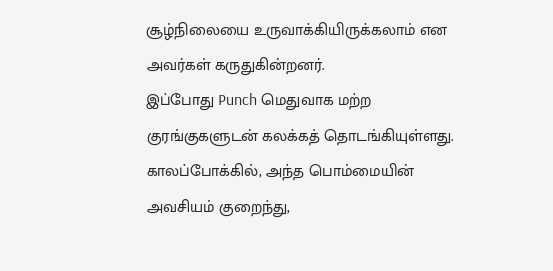சூழ்நிலையை உருவாக்கியிருக்கலாம் என அவர்கள் கருதுகின்றனர்.
இப்போது Punch மெதுவாக மற்ற குரங்குகளுடன் கலக்கத் தொடங்கியுள்ளது. காலப்போக்கில், அந்த பொம்மையின் அவசியம் குறைந்து,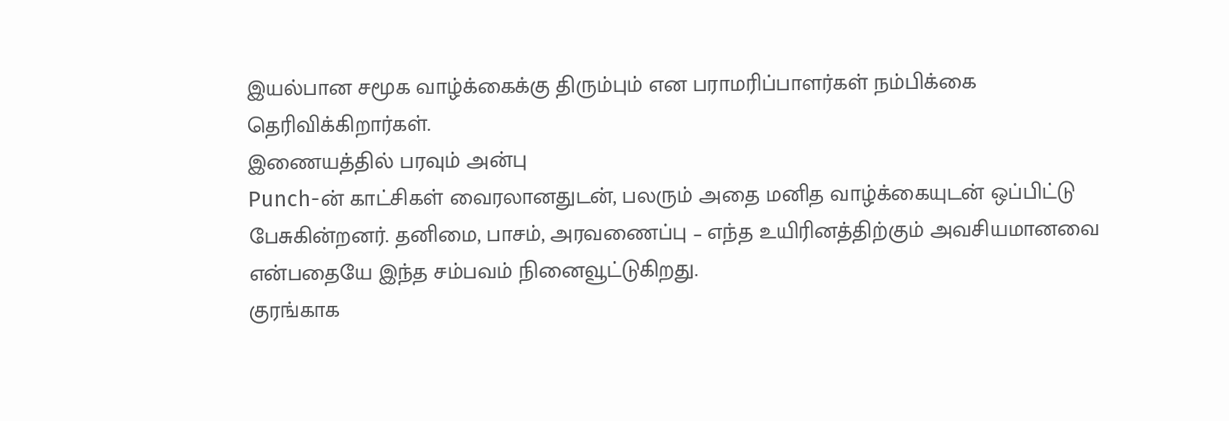இயல்பான சமூக வாழ்க்கைக்கு திரும்பும் என பராமரிப்பாளர்கள் நம்பிக்கை தெரிவிக்கிறார்கள்.
இணையத்தில் பரவும் அன்பு
Punch-ன் காட்சிகள் வைரலானதுடன், பலரும் அதை மனித வாழ்க்கையுடன் ஒப்பிட்டு பேசுகின்றனர். தனிமை, பாசம், அரவணைப்பு – எந்த உயிரினத்திற்கும் அவசியமானவை என்பதையே இந்த சம்பவம் நினைவூட்டுகிறது.
குரங்காக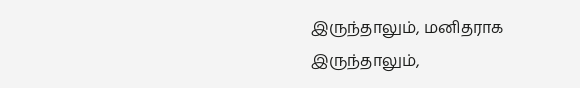இருந்தாலும், மனிதராக இருந்தாலும்,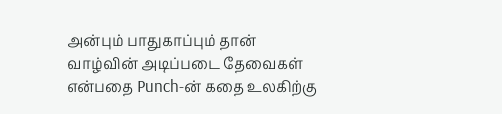அன்பும் பாதுகாப்பும் தான் வாழ்வின் அடிப்படை தேவைகள் என்பதை Punch-ன் கதை உலகிற்கு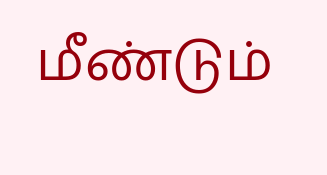மீண்டும்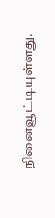நினைவூட்டியுள்ளது.